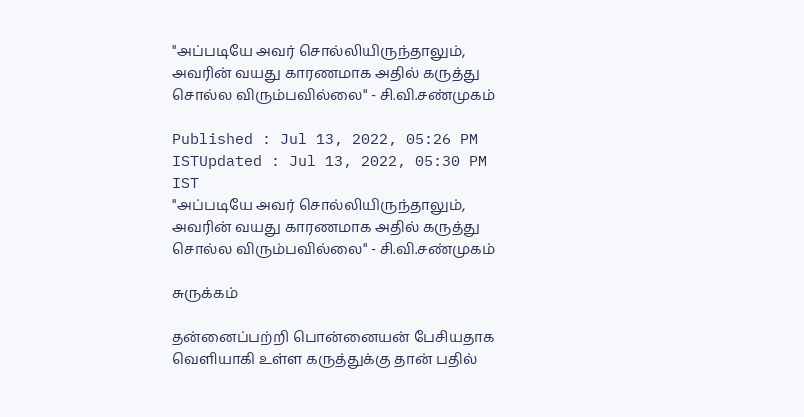"அப்படியே அவர் சொல்லியிருந்தாலும், அவரின் வயது காரணமாக அதில் கருத்து சொல்ல விரும்பவில்லை" - சி.வி.சண்முகம்

Published : Jul 13, 2022, 05:26 PM ISTUpdated : Jul 13, 2022, 05:30 PM IST
"அப்படியே அவர் சொல்லியிருந்தாலும், அவரின் வயது காரணமாக அதில் கருத்து சொல்ல விரும்பவில்லை" - சி.வி.சண்முகம்

சுருக்கம்

தன்னைப்பற்றி பொன்னையன் பேசியதாக வெளியாகி உள்ள கருத்துக்கு தான் பதில்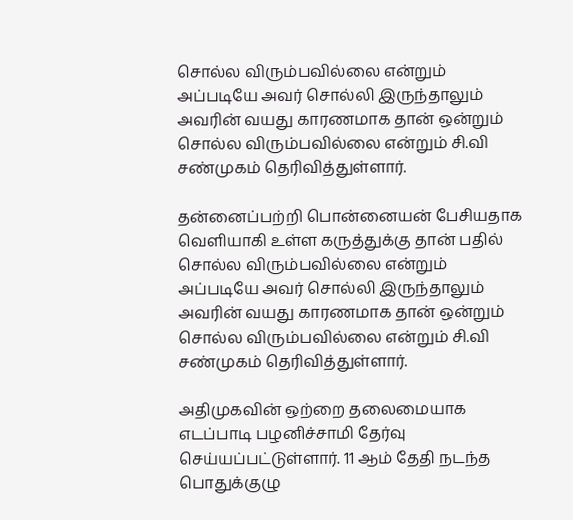சொல்ல விரும்பவில்லை என்றும் அப்படியே அவர் சொல்லி இருந்தாலும் அவரின் வயது காரணமாக தான் ஒன்றும் சொல்ல விரும்பவில்லை என்றும் சி.வி சண்முகம் தெரிவித்துள்ளார்.

தன்னைப்பற்றி பொன்னையன் பேசியதாக வெளியாகி உள்ள கருத்துக்கு தான் பதில் சொல்ல விரும்பவில்லை என்றும் அப்படியே அவர் சொல்லி இருந்தாலும் அவரின் வயது காரணமாக தான் ஒன்றும் சொல்ல விரும்பவில்லை என்றும் சி.வி சண்முகம் தெரிவித்துள்ளார்.

அதிமுகவின் ஒற்றை தலைமையாக எடப்பாடி பழனிச்சாமி தேர்வு செய்யப்பட்டுள்ளார். 11 ஆம் தேதி நடந்த பொதுக்குழு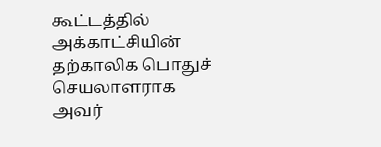கூட்டத்தில் அக்காட்சியின்  தற்காலிக பொதுச் செயலாளராக அவர்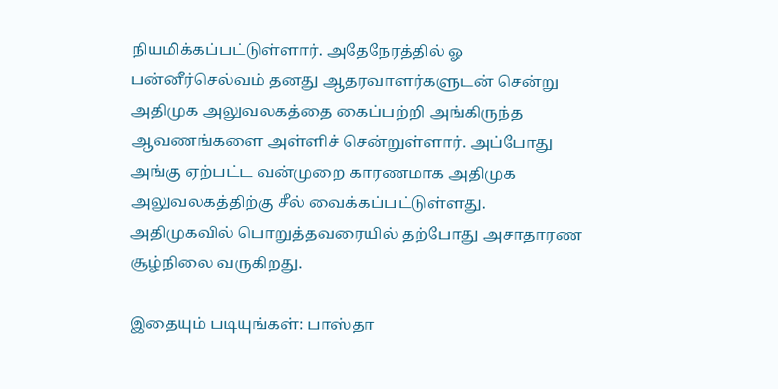நியமிக்கப்பட்டுள்ளார். அதேநேரத்தில் ஓ பன்னீர்செல்வம் தனது ஆதரவாளர்களுடன் சென்று அதிமுக அலுவலகத்தை கைப்பற்றி அங்கிருந்த ஆவணங்களை அள்ளிச் சென்றுள்ளார். அப்போது அங்கு ஏற்பட்ட வன்முறை காரணமாக அதிமுக அலுவலகத்திற்கு சீல் வைக்கப்பட்டுள்ளது. அதிமுகவில் பொறுத்தவரையில் தற்போது அசாதாரண சூழ்நிலை வருகிறது.

இதையும் படியுங்கள்: பாஸ்தா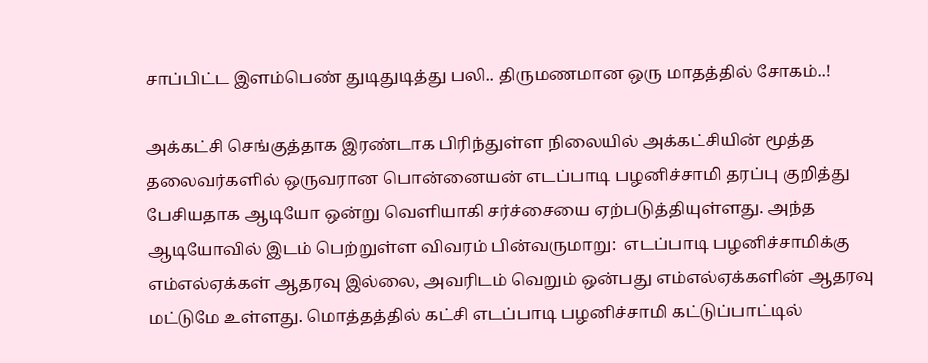சாப்பிட்ட இளம்பெண் துடிதுடித்து பலி.. திருமணமான ஒரு மாதத்தில் சோகம்..!

அக்கட்சி செங்குத்தாக இரண்டாக பிரிந்துள்ள நிலையில் அக்கட்சியின் மூத்த தலைவர்களில் ஒருவரான பொன்னையன் எடப்பாடி பழனிச்சாமி தரப்பு குறித்து  பேசியதாக ஆடியோ ஒன்று வெளியாகி சர்ச்சையை ஏற்படுத்தியுள்ளது. அந்த ஆடியோவில் இடம் பெற்றுள்ள விவரம் பின்வருமாறு:  எடப்பாடி பழனிச்சாமிக்கு எம்எல்ஏக்கள் ஆதரவு இல்லை, அவரிடம் வெறும் ஒன்பது எம்எல்ஏக்களின் ஆதரவு மட்டுமே உள்ளது. மொத்தத்தில் கட்சி எடப்பாடி பழனிச்சாமி கட்டுப்பாட்டில்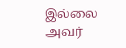இல்லை  அவர்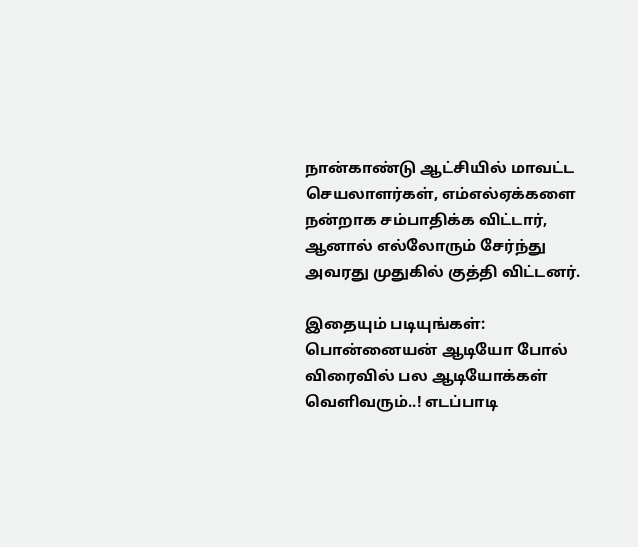நான்காண்டு ஆட்சியில் மாவட்ட செயலாளர்கள், எம்எல்ஏக்களை நன்றாக சம்பாதிக்க விட்டார், ஆனால் எல்லோரும் சேர்ந்து அவரது முதுகில் குத்தி விட்டனர்.

இதையும் படியுங்கள்: பொன்னையன் ஆடியோ போல் விரைவில் பல ஆடியோக்கள் வெளிவரும்..! எடப்பாடி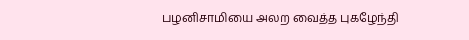பழனிசாமியை அலற வைத்த புகழேந்தி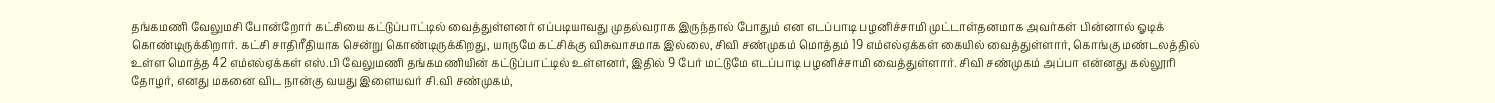தங்கமணி வேலுமசி போன்றோர் கட்சியை கட்டுப்பாட்டில் வைத்துள்ளனர் எப்படியாவது முதல்வராக இருந்தால் போதும் என எடப்பாடி பழனிச்சாமி முட்டாள்தனமாக அவர்கள் பின்னால் ஓடிக் கொண்டிருக்கிறார். கட்சி சாதிரீதியாக சென்று கொண்டிருக்கிறது, யாருமே கட்சிக்கு விசுவாசமாக இல்லை, சிவி சண்முகம் மொத்தம் 19 எம்எல்ஏக்கள் கையில் வைத்துள்ளார், கொங்கு மண்டலத்தில் உள்ள மொத்த 42 எம்எல்ஏக்கள் எஸ்.பி வேலுமணி தங்கமணியின் கட்டுப்பாட்டில் உள்ளனர், இதில் 9 பேர் மட்டுமே எடப்பாடி பழனிச்சாமி வைத்துள்ளார். சிவி சண்முகம் அப்பா என்னது கல்லூரி தோழர், எனது மகனை விட நான்கு வயது இளையவர் சி.வி சண்முகம்,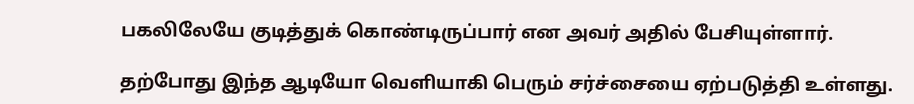பகலிலேயே குடித்துக் கொண்டிருப்பார் என அவர் அதில் பேசியுள்ளார்.

தற்போது இந்த ஆடியோ வெளியாகி பெரும் சர்ச்சையை ஏற்படுத்தி உள்ளது.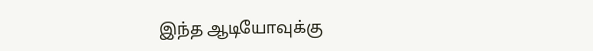இந்த ஆடியோவுக்கு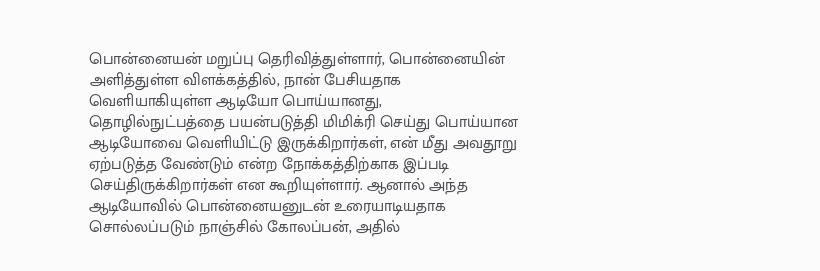பொன்னையன் மறுப்பு தெரிவித்துள்ளார், பொன்னையின் அளித்துள்ள விளக்கத்தில், நான் பேசியதாக வெளியாகியுள்ள ஆடியோ பொய்யானது, தொழில்நுட்பத்தை பயன்படுத்தி மிமிக்ரி செய்து பொய்யான ஆடியோவை வெளியிட்டு இருக்கிறார்கள், என் மீது அவதூறு ஏற்படுத்த வேண்டும் என்ற நோக்கத்திற்காக இப்படி செய்திருக்கிறார்கள் என கூறியுள்ளார். ஆனால் அந்த ஆடியோவில் பொன்னையனுடன் உரையாடியதாக சொல்லப்படும் நாஞ்சில் கோலப்பன், அதில்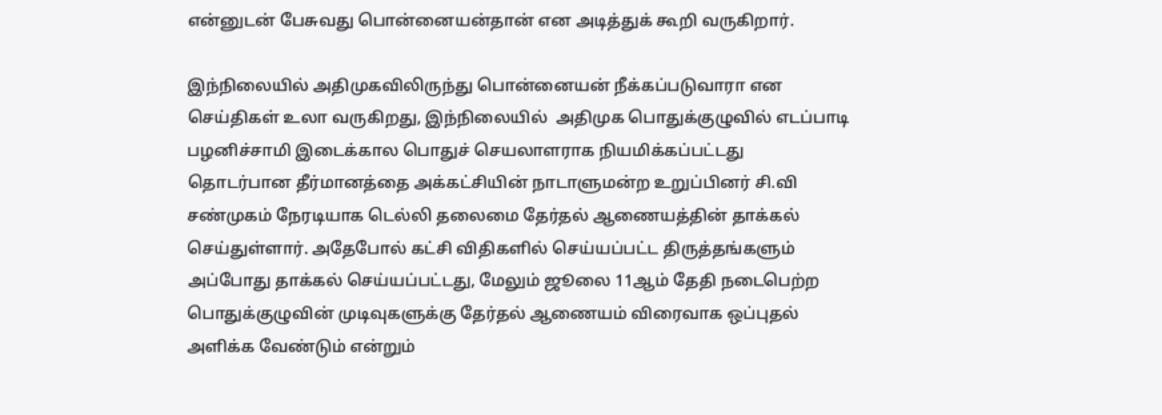என்னுடன் பேசுவது பொன்னையன்தான் என அடித்துக் கூறி வருகிறார்.

இந்நிலையில் அதிமுகவிலிருந்து பொன்னையன் நீக்கப்படுவாரா என செய்திகள் உலா வருகிறது, இந்நிலையில்  அதிமுக பொதுக்குழுவில் எடப்பாடி பழனிச்சாமி இடைக்கால பொதுச் செயலாளராக நியமிக்கப்பட்டது தொடர்பான தீர்மானத்தை அக்கட்சியின் நாடாளுமன்ற உறுப்பினர் சி.வி சண்முகம் நேரடியாக டெல்லி தலைமை தேர்தல் ஆணையத்தின் தாக்கல் செய்துள்ளார். அதேபோல் கட்சி விதிகளில் செய்யப்பட்ட திருத்தங்களும் அப்போது தாக்கல் செய்யப்பட்டது, மேலும் ஜூலை 11ஆம் தேதி நடைபெற்ற பொதுக்குழுவின் முடிவுகளுக்கு தேர்தல் ஆணையம் விரைவாக ஒப்புதல் அளிக்க வேண்டும் என்றும்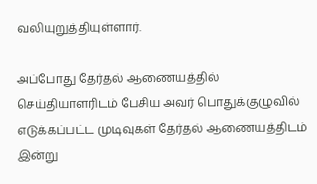வலியுறுத்தியுள்ளார்.

அப்போது தேர்தல் ஆணையத்தில் செய்தியாளரிடம் பேசிய அவர் பொதுக்குழுவில் எடுக்கப்பட்ட முடிவுகள் தேர்தல் ஆணையத்திடம் இன்று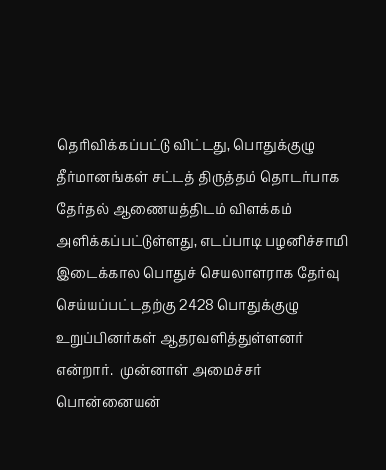தெரிவிக்கப்பட்டு விட்டது, பொதுக்குழு தீர்மானங்கள் சட்டத் திருத்தம் தொடர்பாக தேர்தல் ஆணையத்திடம் விளக்கம் அளிக்கப்பட்டுள்ளது, எடப்பாடி பழனிச்சாமி இடைக்கால பொதுச் செயலாளராக தேர்வு செய்யப்பட்டதற்கு 2428 பொதுக்குழு உறுப்பினர்கள் ஆதரவளித்துள்ளனர் என்றார்.  முன்னாள் அமைச்சர் பொன்னையன்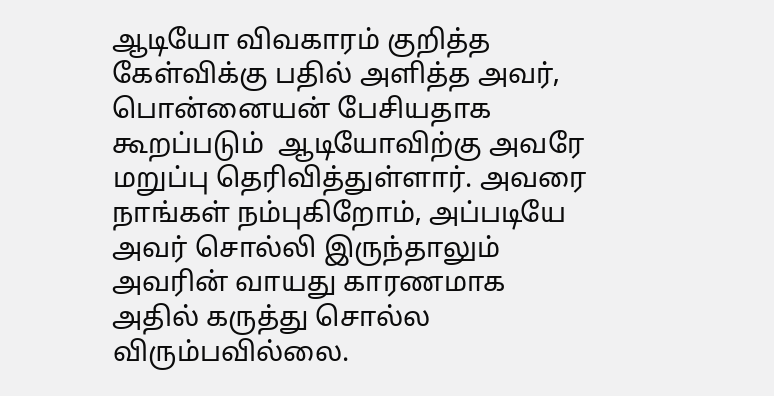ஆடியோ விவகாரம் குறித்த கேள்விக்கு பதில் அளித்த அவர்,  பொன்னையன் பேசியதாக கூறப்படும்  ஆடியோவிற்கு அவரே மறுப்பு தெரிவித்துள்ளார். அவரை நாங்கள் நம்புகிறோம், அப்படியே அவர் சொல்லி இருந்தாலும் அவரின் வாயது காரணமாக அதில் கருத்து சொல்ல விரும்பவில்லை.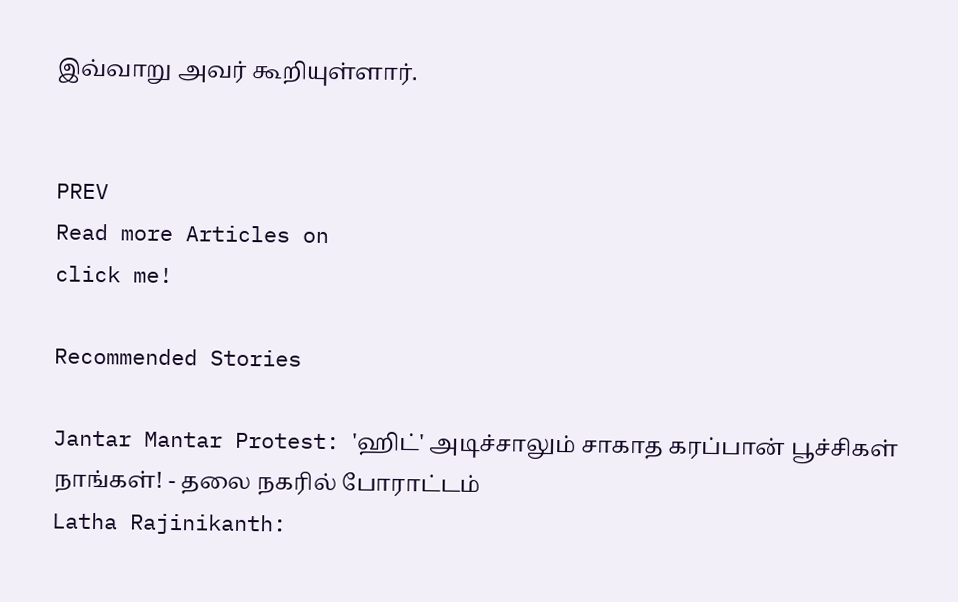இவ்வாறு அவர் கூறியுள்ளார்.


PREV
Read more Articles on
click me!

Recommended Stories

Jantar Mantar Protest: 'ஹிட்' அடிச்சாலும் சாகாத கரப்பான் பூச்சிகள் நாங்கள்! - தலை நகரில் போராட்டம்
Latha Rajinikanth: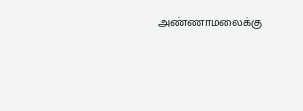அண்ணாமலைக்கு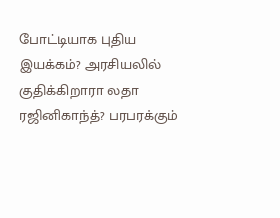போட்டியாக புதிய இயக்கம்? அரசியலில் குதிக்கிறாரா லதா ரஜினிகாந்த்? பரபரக்கும்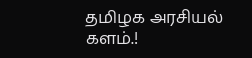தமிழக அரசியல் களம்.!